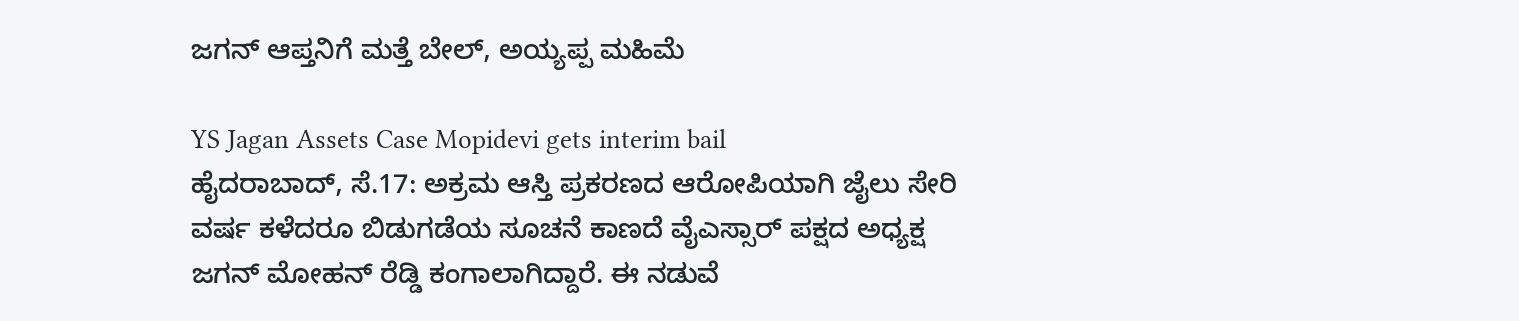ಜಗನ್ ಆಪ್ತನಿಗೆ ಮತ್ತೆ ಬೇಲ್, ಅಯ್ಯಪ್ಪ ಮಹಿಮೆ

YS Jagan Assets Case Mopidevi gets interim bail
ಹೈದರಾಬಾದ್, ಸೆ.17: ಅಕ್ರಮ ಆಸ್ತಿ ಪ್ರಕರಣದ ಆರೋಪಿಯಾಗಿ ಜೈಲು ಸೇರಿ ವರ್ಷ ಕಳೆದರೂ ಬಿಡುಗಡೆಯ ಸೂಚನೆ ಕಾಣದೆ ವೈಎಸ್ಸಾರ್ ಪಕ್ಷದ ಅಧ್ಯಕ್ಷ ಜಗನ್ ಮೋಹನ್ ರೆಡ್ಡಿ ಕಂಗಾಲಾಗಿದ್ದಾರೆ. ಈ ನಡುವೆ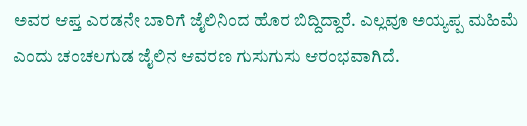ಅವರ ಆಪ್ತ ಎರಡನೇ ಬಾರಿಗೆ ಜೈಲಿನಿಂದ ಹೊರ ಬಿದ್ದಿದ್ದಾರೆ. ಎಲ್ಲವೂ ಅಯ್ಯಪ್ಪ ಮಹಿಮೆ ಎಂದು ಚಂಚಲಗುಡ ಜೈಲಿನ ಆವರಣ ಗುಸುಗುಸು ಆರಂಭವಾಗಿದೆ.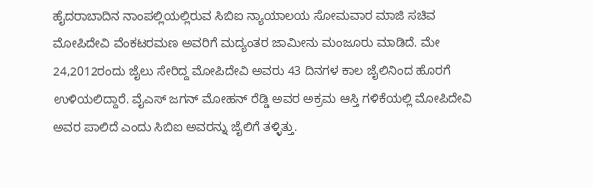ಹೈದರಾಬಾದಿನ ನಾಂಪಲ್ಲಿಯಲ್ಲಿರುವ ಸಿಬಿಐ ನ್ಯಾಯಾಲಯ ಸೋಮವಾರ ಮಾಜಿ ಸಚಿವ ಮೋಪಿದೇವಿ ವೆಂಕಟರಮಣ ಅವರಿಗೆ ಮದ್ಯಂತರ ಜಾಮೀನು ಮಂಜೂರು ಮಾಡಿದೆ. ಮೇ 24,2012ರಂದು ಜೈಲು ಸೇರಿದ್ದ ಮೋಪಿದೇವಿ ಅವರು 43 ದಿನಗಳ ಕಾಲ ಜೈಲಿನಿಂದ ಹೊರಗೆ ಉಳಿಯಲಿದ್ದಾರೆ. ವೈಎಸ್ ಜಗನ್ ಮೋಹನ್ ರೆಡ್ಡಿ ಅವರ ಅಕ್ರಮ ಆಸ್ತಿ ಗಳಿಕೆಯಲ್ಲಿ ಮೋಪಿದೇವಿ ಅವರ ಪಾಲಿದೆ ಎಂದು ಸಿಬಿಐ ಅವರನ್ನು ಜೈಲಿಗೆ ತಳ್ಳಿತ್ತು.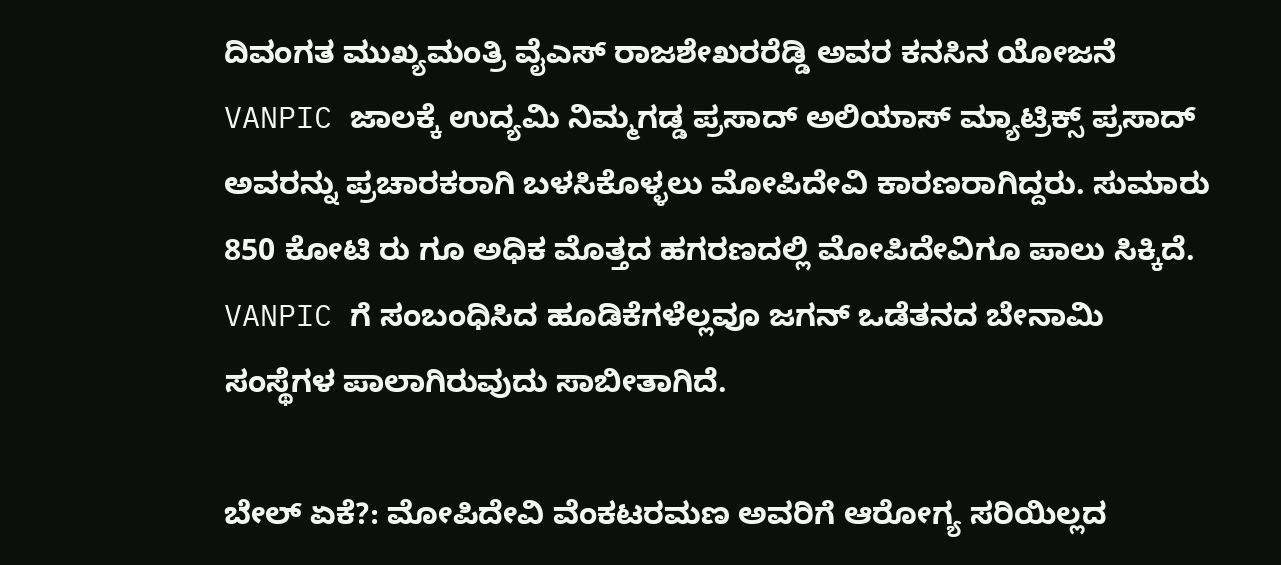ದಿವಂಗತ ಮುಖ್ಯಮಂತ್ರಿ ವೈಎಸ್ ರಾಜಶೇಖರರೆಡ್ಡಿ ಅವರ ಕನಸಿನ ಯೋಜನೆ VANPIC ಜಾಲಕ್ಕೆ ಉದ್ಯಮಿ ನಿಮ್ಮಗಡ್ಡ ಪ್ರಸಾದ್ ಅಲಿಯಾಸ್ ಮ್ಯಾಟ್ರಿಕ್ಸ್ ಪ್ರಸಾದ್ ಅವರನ್ನು ಪ್ರಚಾರಕರಾಗಿ ಬಳಸಿಕೊಳ್ಳಲು ಮೋಪಿದೇವಿ ಕಾರಣರಾಗಿದ್ದರು. ಸುಮಾರು 850 ಕೋಟಿ ರು ಗೂ ಅಧಿಕ ಮೊತ್ತದ ಹಗರಣದಲ್ಲಿ ಮೋಪಿದೇವಿಗೂ ಪಾಲು ಸಿಕ್ಕಿದೆ. VANPIC ಗೆ ಸಂಬಂಧಿಸಿದ ಹೂಡಿಕೆಗಳೆಲ್ಲವೂ ಜಗನ್ ಒಡೆತನದ ಬೇನಾಮಿ ಸಂಸ್ಥೆಗಳ ಪಾಲಾಗಿರುವುದು ಸಾಬೀತಾಗಿದೆ.

ಬೇಲ್ ಏಕೆ?: ಮೋಪಿದೇವಿ ವೆಂಕಟರಮಣ ಅವರಿಗೆ ಆರೋಗ್ಯ ಸರಿಯಿಲ್ಲದ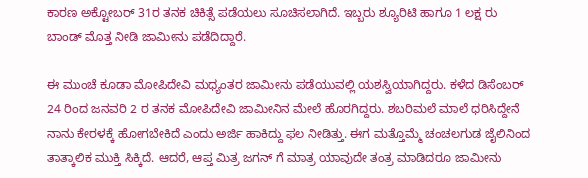ಕಾರಣ ಅಕ್ಟೋಬರ್ 31ರ ತನಕ ಚಿಕಿತ್ಸೆ ಪಡೆಯಲು ಸೂಚಿಸಲಾಗಿದೆ. ಇಬ್ಬರು ಶ್ಯೂರಿಟಿ ಹಾಗೂ 1 ಲಕ್ಷ ರು ಬಾಂಡ್ ಮೊತ್ತ ನೀಡಿ ಜಾಮೀನು ಪಡೆದಿದ್ದಾರೆ.

ಈ ಮುಂಚೆ ಕೂಡಾ ಮೋಪಿದೇವಿ ಮಧ್ಯಂತರ ಜಾಮೀನು ಪಡೆಯುವಲ್ಲಿ ಯಶಸ್ವಿಯಾಗಿದ್ದರು. ಕಳೆದ ಡಿಸೆಂಬರ್ 24 ರಿಂದ ಜನವರಿ 2 ರ ತನಕ ಮೋಪಿದೇವಿ ಜಾಮೀನಿನ ಮೇಲೆ ಹೊರಗಿದ್ದರು. ಶಬರಿಮಲೆ ಮಾಲೆ ಧರಿಸಿದ್ದೇನೆ ನಾನು ಕೇರಳಕ್ಕೆ ಹೋಗಬೇಕಿದೆ ಎಂದು ಅರ್ಜಿ ಹಾಕಿದ್ದು ಫಲ ನೀಡಿತ್ತು. ಈಗ ಮತ್ತೊಮ್ಮೆ ಚಂಚಲಗುಡ ಜೈಲಿನಿಂದ ತಾತ್ಕಾಲಿಕ ಮುಕ್ತಿ ಸಿಕ್ಕಿದೆ. ಆದರೆ, ಆಪ್ತ ಮಿತ್ರ ಜಗನ್ ಗೆ ಮಾತ್ರ ಯಾವುದೇ ತಂತ್ರ ಮಾಡಿದರೂ ಜಾಮೀನು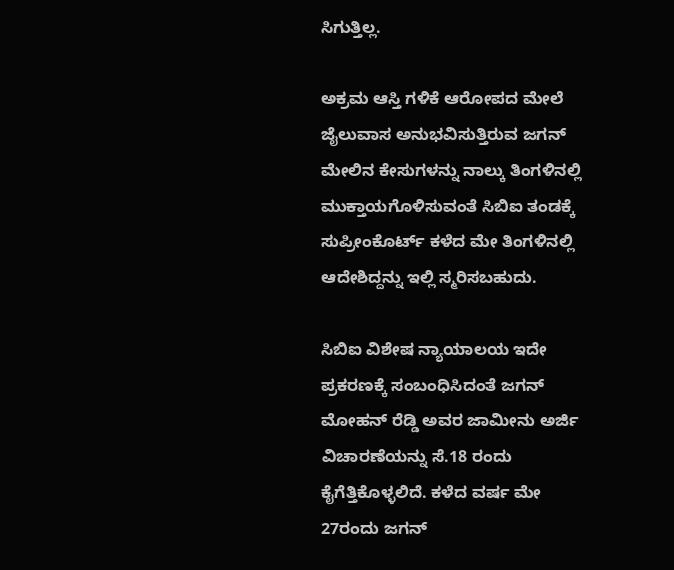ಸಿಗುತ್ತಿಲ್ಲ.

ಅಕ್ರಮ ಆಸ್ತಿ ಗಳಿಕೆ ಆರೋಪದ ಮೇಲೆ ಜೈಲುವಾಸ ಅನುಭವಿಸುತ್ತಿರುವ ಜಗನ್ ಮೇಲಿನ ಕೇಸುಗಳನ್ನು ನಾಲ್ಕು ತಿಂಗಳಿನಲ್ಲಿ ಮುಕ್ತಾಯಗೊಳಿಸುವಂತೆ ಸಿಬಿಐ ತಂಡಕ್ಕೆ ಸುಪ್ರೀಂಕೊರ್ಟ್ ಕಳೆದ ಮೇ ತಿಂಗಳಿನಲ್ಲಿ ಆದೇಶಿದ್ದನ್ನು ಇಲ್ಲಿ ಸ್ಮರಿಸಬಹುದು.

ಸಿಬಿಐ ವಿಶೇಷ ನ್ಯಾಯಾಲಯ ಇದೇ ಪ್ರಕರಣಕ್ಕೆ ಸಂಬಂಧಿಸಿದಂತೆ ಜಗನ್ ಮೋಹನ್ ರೆಡ್ಡಿ ಅವರ ಜಾಮೀನು ಅರ್ಜಿ ವಿಚಾರಣೆಯನ್ನು ಸೆ.18 ರಂದು ಕೈಗೆತ್ತಿಕೊಳ್ಳಲಿದೆ. ಕಳೆದ ವರ್ಷ ಮೇ 27ರಂದು ಜಗನ್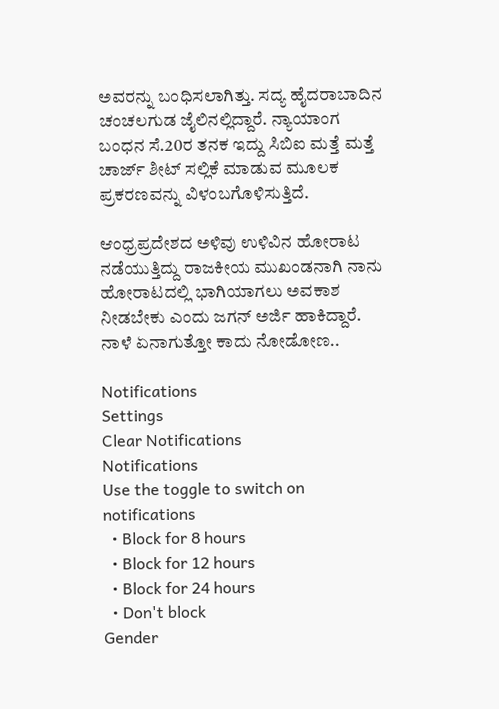ಅವರನ್ನು ಬಂಧಿಸಲಾಗಿತ್ತು. ಸದ್ಯ ಹೈದರಾಬಾದಿನ ಚಂಚಲಗುಡ ಜೈಲಿನಲ್ಲಿದ್ದಾರೆ. ನ್ಯಾಯಾಂಗ ಬಂಧನ ಸೆ.20ರ ತನಕ ಇದ್ದು ಸಿಬಿಐ ಮತ್ತೆ ಮತ್ತೆ ಚಾರ್ಜ್ ಶೀಟ್ ಸಲ್ಲಿಕೆ ಮಾಡುವ ಮೂಲಕ ಪ್ರಕರಣವನ್ನು ವಿಳಂಬಗೊಳಿಸುತ್ತಿದೆ.

ಆಂಧ್ರಪ್ರದೇಶದ ಅಳಿವು ಉಳಿವಿನ ಹೋರಾಟ ನಡೆಯುತ್ತಿದ್ದು ರಾಜಕೀಯ ಮುಖಂಡನಾಗಿ ನಾನು ಹೋರಾಟದಲ್ಲಿ ಭಾಗಿಯಾಗಲು ಅವಕಾಶ ನೀಡಬೇಕು ಎಂದು ಜಗನ್ ಅರ್ಜಿ ಹಾಕಿದ್ದಾರೆ. ನಾಳೆ ಏನಾಗುತ್ತೋ ಕಾದು ನೋಡೋಣ..

Notifications
Settings
Clear Notifications
Notifications
Use the toggle to switch on notifications
  • Block for 8 hours
  • Block for 12 hours
  • Block for 24 hours
  • Don't block
Gender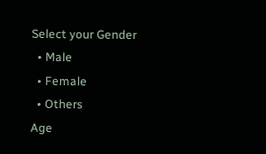Select your Gender
  • Male
  • Female
  • Others
Age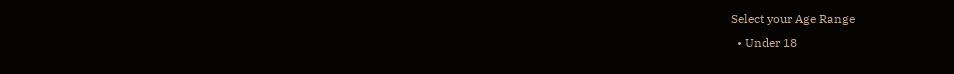Select your Age Range
  • Under 18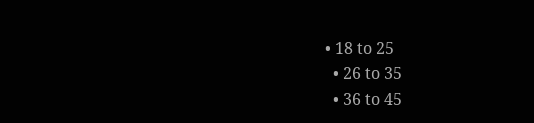• 18 to 25
  • 26 to 35
  • 36 to 45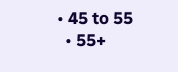• 45 to 55
  • 55+